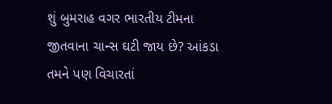શું બુમરાહ વગર ભારતીય ટીમના જીતવાના ચાન્સ ઘટી જાય છે? આંકડા તમને પણ વિચારતાં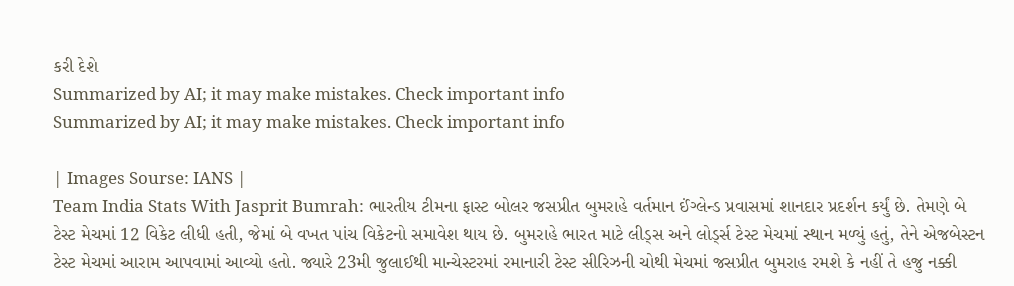કરી દેશે
Summarized by AI; it may make mistakes. Check important info
Summarized by AI; it may make mistakes. Check important info

| Images Sourse: IANS |
Team India Stats With Jasprit Bumrah: ભારતીય ટીમના ફાસ્ટ બોલર જસપ્રીત બુમરાહે વર્તમાન ઈંગ્લેન્ડ પ્રવાસમાં શાનદાર પ્રદર્શન કર્યું છે. તેમણે બે ટેસ્ટ મેચમાં 12 વિકેટ લીધી હતી, જેમાં બે વખત પાંચ વિકેટનો સમાવેશ થાય છે. બુમરાહે ભારત માટે લીડ્સ અને લોર્ડ્સ ટેસ્ટ મેચમાં સ્થાન મળ્યું હતું, તેને એજબેસ્ટન ટેસ્ટ મેચમાં આરામ આપવામાં આવ્યો હતો. જ્યારે 23મી જુલાઈથી માન્ચેસ્ટરમાં રમાનારી ટેસ્ટ સીરિઝની ચોથી મેચમાં જસપ્રીત બુમરાહ રમશે કે નહીં તે હજુ નક્કી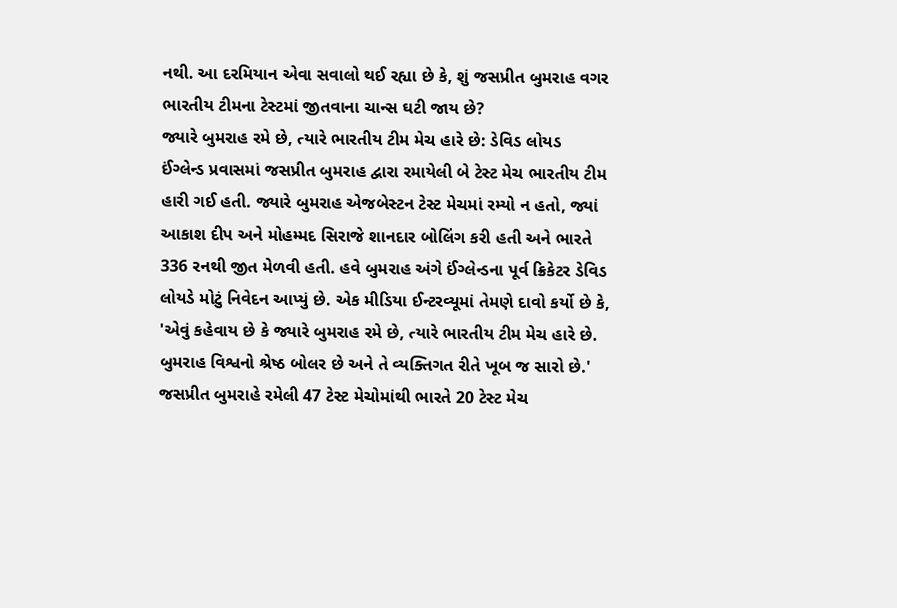નથી. આ દરમિયાન એવા સવાલો થઈ રહ્યા છે કે, શું જસપ્રીત બુમરાહ વગર ભારતીય ટીમના ટેસ્ટમાં જીતવાના ચાન્સ ઘટી જાય છે?
જ્યારે બુમરાહ રમે છે, ત્યારે ભારતીય ટીમ મેચ હારે છે: ડેવિડ લોયડ
ઈંગ્લેન્ડ પ્રવાસમાં જસપ્રીત બુમરાહ દ્વારા રમાયેલી બે ટેસ્ટ મેચ ભારતીય ટીમ હારી ગઈ હતી. જ્યારે બુમરાહ એજબેસ્ટન ટેસ્ટ મેચમાં રમ્યો ન હતો, જ્યાં આકાશ દીપ અને મોહમ્મદ સિરાજે શાનદાર બોલિંગ કરી હતી અને ભારતે 336 રનથી જીત મેળવી હતી. હવે બુમરાહ અંગે ઈંગ્લેન્ડના પૂર્વ ક્રિકેટર ડેવિડ લોયડે મોટું નિવેદન આપ્યું છે. એક મીડિયા ઈન્ટરવ્યૂમાં તેમણે દાવો કર્યો છે કે, 'એવું કહેવાય છે કે જ્યારે બુમરાહ રમે છે, ત્યારે ભારતીય ટીમ મેચ હારે છે. બુમરાહ વિશ્વનો શ્રેષ્ઠ બોલર છે અને તે વ્યક્તિગત રીતે ખૂબ જ સારો છે.'
જસપ્રીત બુમરાહે રમેલી 47 ટેસ્ટ મેચોમાંથી ભારતે 20 ટેસ્ટ મેચ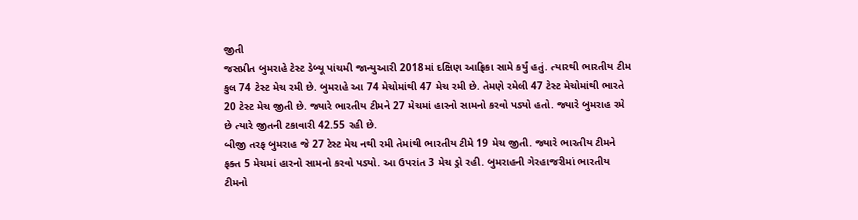જીતી
જસપ્રીત બુમરાહે ટેસ્ટ ડેબ્યૂ પાંચમી જાન્યુઆરી 2018માં દક્ષિણ આફ્રિકા સામે કર્યું હતું. ત્યારથી ભારતીય ટીમ કુલ 74 ટેસ્ટ મેચ રમી છે. બુમરાહે આ 74 મેચોમાંથી 47 મેચ રમી છે. તેમણે રમેલી 47 ટેસ્ટ મેચોમાંથી ભારતે 20 ટેસ્ટ મેચ જીતી છે. જ્યારે ભારતીય ટીમને 27 મેચમાં હારનો સામનો કરવો પડ્યો હતો. જ્યારે બુમરાહ રમે છે ત્યારે જીતની ટકાવારી 42.55 રહી છે.
બીજી તરફ બુમરાહ જે 27 ટેસ્ટ મેચ નથી રમી તેમાંથી ભારતીય ટીમે 19 મેચ જીતી. જ્યારે ભારતીય ટીમને ફક્ત 5 મેચમાં હારનો સામનો કરવો પડ્યો. આ ઉપરાંત 3 મેચ ડ્રો રહી. બુમરાહની ગેરહાજરીમાં ભારતીય ટીમનો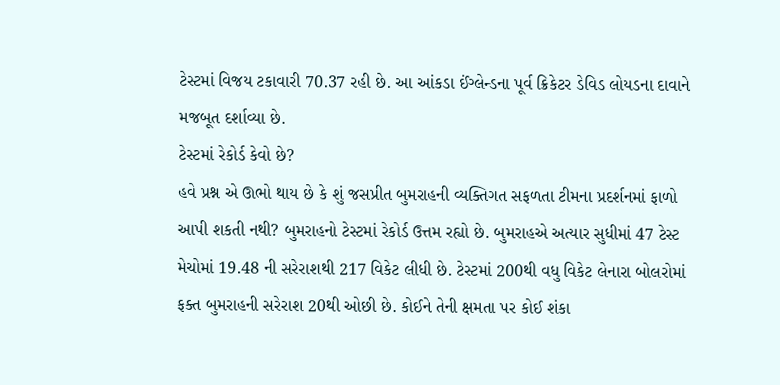ટેસ્ટમાં વિજય ટકાવારી 70.37 રહી છે. આ આંકડા ઈંગ્લેન્ડના પૂર્વ ક્રિકેટર ડેવિડ લોયડના દાવાને મજબૂત દર્શાવ્યા છે.
ટેસ્ટમાં રેકોર્ડ કેવો છે?
હવે પ્રશ્ન એ ઊભો થાય છે કે શું જસપ્રીત બુમરાહની વ્યક્તિગત સફળતા ટીમના પ્રદર્શનમાં ફાળો આપી શકતી નથી? બુમરાહનો ટેસ્ટમાં રેકોર્ડ ઉત્તમ રહ્યો છે. બુમરાહએ અત્યાર સુધીમાં 47 ટેસ્ટ મેચોમાં 19.48 ની સરેરાશથી 217 વિકેટ લીધી છે. ટેસ્ટમાં 200થી વધુ વિકેટ લેનારા બોલરોમાં ફક્ત બુમરાહની સરેરાશ 20થી ઓછી છે. કોઈને તેની ક્ષમતા પર કોઈ શંકા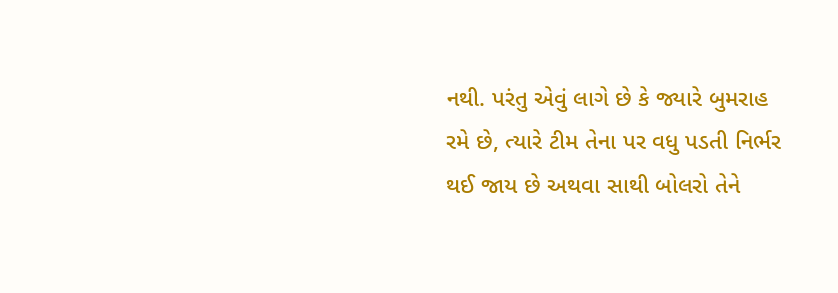નથી. પરંતુ એવું લાગે છે કે જ્યારે બુમરાહ રમે છે, ત્યારે ટીમ તેના પર વધુ પડતી નિર્ભર થઈ જાય છે અથવા સાથી બોલરો તેને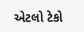એટલો ટેકો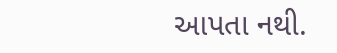આપતા નથી.